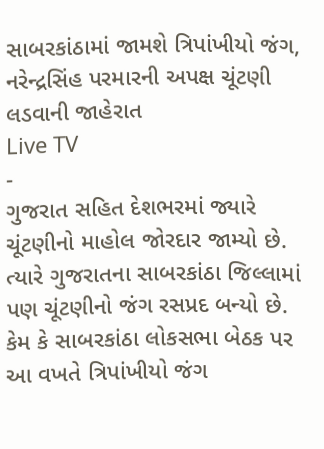સાબરકાંઠામાં જામશે ત્રિપાંખીયો જંગ, નરેન્દ્રસિંહ પરમારની અપક્ષ ચૂંટણી લડવાની જાહેરાત
Live TV
-
ગુજરાત સહિત દેશભરમાં જ્યારે ચૂંટણીનો માહોલ જોરદાર જામ્યો છે. ત્યારે ગુજરાતના સાબરકાંઠા જિલ્લામાં પણ ચૂંટણીનો જંગ રસપ્રદ બન્યો છે. કેમ કે સાબરકાંઠા લોકસભા બેઠક પર આ વખતે ત્રિપાંખીયો જંગ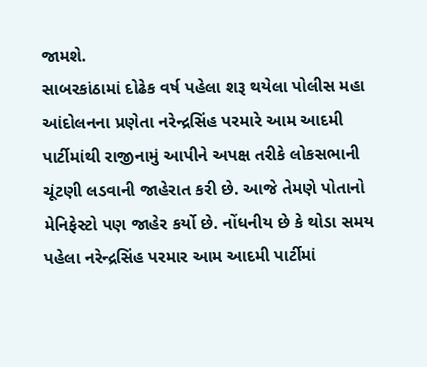જામશે.
સાબરકાંઠામાં દોઢેક વર્ષ પહેલા શરૂ થયેલા પોલીસ મહા આંદોલનના પ્રણેતા નરેન્દ્રસિંહ પરમારે આમ આદમી પાર્ટીમાંથી રાજીનામું આપીને અપક્ષ તરીકે લોકસભાની ચૂંટણી લડવાની જાહેરાત કરી છે. આજે તેમણે પોતાનો મેનિફેસ્ટો પણ જાહેર કર્યો છે. નોંધનીય છે કે થોડા સમય પહેલા નરેન્દ્રસિંહ પરમાર આમ આદમી પાર્ટીમાં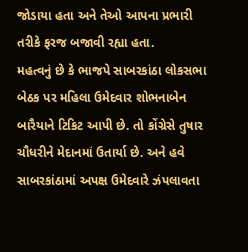જોડાયા હતા અને તેઓ આપના પ્રભારી તરીકે ફરજ બજાવી રહ્યા હતા.
મહત્વનું છે કે ભાજપે સાબરકાંઠા લોકસભા બેઠક પર મહિલા ઉમેદવાર શોભનાબેન બારૈયાને ટિકિટ આપી છે. તો કોંગ્રેસે તુષાર ચૌધરીને મેદાનમાં ઉતાર્યા છે. અને હવે સાબરકાંઠામાં અપક્ષ ઉમેદવારે ઝંપલાવતા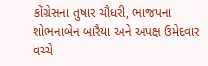કોંગ્રેસના તુષાર ચૌધરી, ભાજપના શોભનાબેન બારૈયા અને અપક્ષ ઉમેદવાર વચ્ચે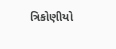ત્રિકોણીયો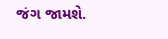જંગ જામશે.